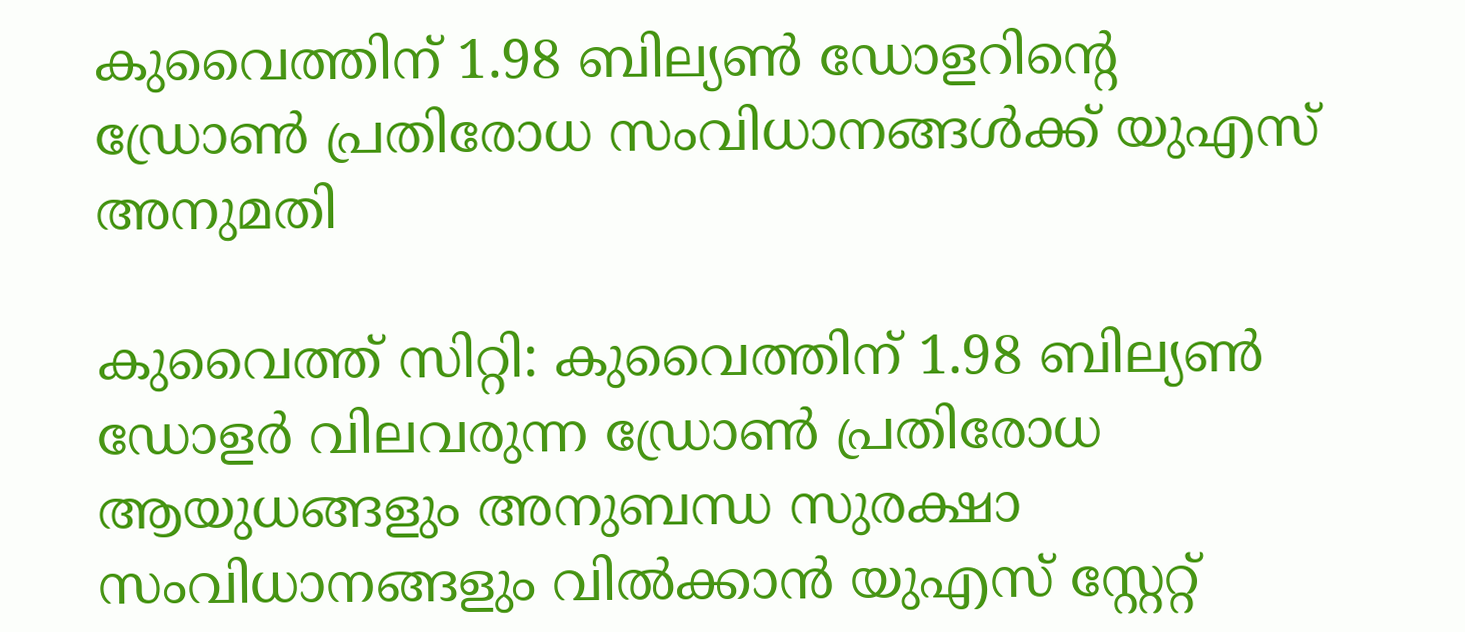കുവൈത്തിന് 1.98 ബില്യൺ ഡോളറിന്റെ ഡ്രോൺ പ്രതിരോധ സംവിധാനങ്ങൾക്ക് യുഎസ് അനുമതി

കുവൈത്ത് സിറ്റി: കുവൈത്തിന് 1.98 ബില്യൺ ഡോളർ വിലവരുന്ന ഡ്രോൺ പ്രതിരോധ ആയുധങ്ങളും അനുബന്ധ സുരക്ഷാ സംവിധാനങ്ങളും വിൽക്കാൻ യുഎസ് സ്റ്റേറ്റ്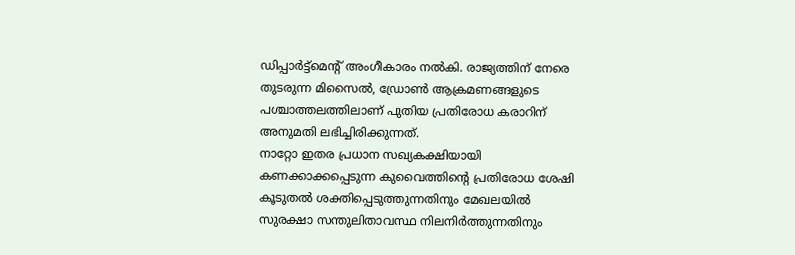ഡിപ്പാർട്ട്മെന്റ് അംഗീകാരം നൽകി. രാജ്യത്തിന് നേരെ തുടരുന്ന മിസൈൽ, ഡ്രോൺ ആക്രമണങ്ങളുടെ പശ്ചാത്തലത്തിലാണ് പുതിയ പ്രതിരോധ കരാറിന് അനുമതി ലഭിച്ചിരിക്കുന്നത്.
നാറ്റോ ഇതര പ്രധാന സഖ്യകക്ഷിയായി കണക്കാക്കപ്പെടുന്ന കുവൈത്തിന്റെ പ്രതിരോധ ശേഷി കൂടുതൽ ശക്തിപ്പെടുത്തുന്നതിനും മേഖലയിൽ സുരക്ഷാ സന്തുലിതാവസ്ഥ നിലനിർത്തുന്നതിനും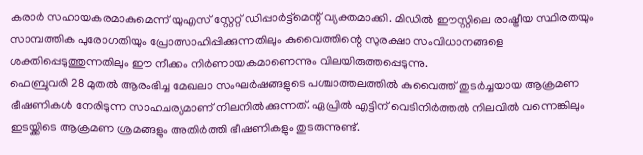കരാർ സഹായകരമാകുമെന്ന് യുഎസ് സ്റ്റേറ്റ് ഡിപ്പാർട്ട്മെന്റ് വ്യക്തമാക്കി. മിഡിൽ ഈസ്റ്റിലെ രാഷ്ട്രീയ സ്ഥിരതയും സാമ്പത്തിക പുരോഗതിയും പ്രോത്സാഹിപ്പിക്കുന്നതിലും കുവൈത്തിന്റെ സുരക്ഷാ സംവിധാനങ്ങളെ ശക്തിപ്പെടുത്തുന്നതിലും ഈ നീക്കം നിർണായകമാണെന്നും വിലയിരുത്തപ്പെടുന്നു.
ഫെബ്രുവരി 28 മുതൽ ആരംഭിച്ച മേഖലാ സംഘർഷങ്ങളുടെ പശ്ചാത്തലത്തിൽ കുവൈത്ത് തുടർച്ചയായ ആക്രമണ ഭീഷണികൾ നേരിടുന്ന സാഹചര്യമാണ് നിലനിൽക്കുന്നത്. ഏപ്രിൽ എട്ടിന് വെടിനിർത്തൽ നിലവിൽ വന്നെങ്കിലും ഇടയ്ക്കിടെ ആക്രമണ ശ്രമങ്ങളും അതിർത്തി ഭീഷണികളും തുടരുന്നുണ്ട്.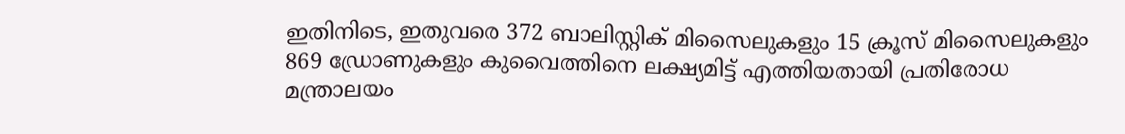ഇതിനിടെ, ഇതുവരെ 372 ബാലിസ്റ്റിക് മിസൈലുകളും 15 ക്രൂസ് മിസൈലുകളും 869 ഡ്രോണുകളും കുവൈത്തിനെ ലക്ഷ്യമിട്ട് എത്തിയതായി പ്രതിരോധ മന്ത്രാലയം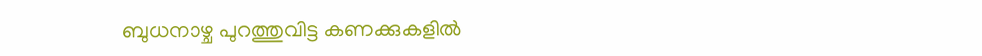ബുധനാഴ്ച പുറത്തുവിട്ട കണക്കുകളിൽ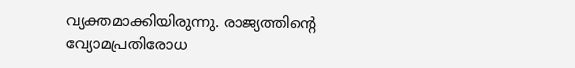വ്യക്തമാക്കിയിരുന്നു. രാജ്യത്തിന്റെ വ്യോമപ്രതിരോധ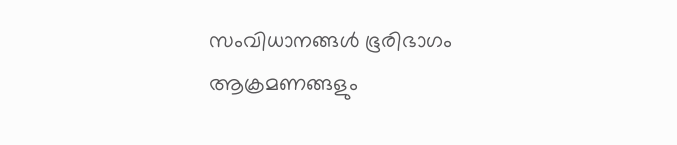സംവിധാനങ്ങൾ ഭൂരിഭാഗം ആക്രമണങ്ങളും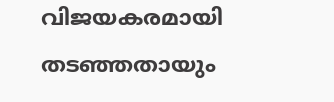വിജയകരമായി തടഞ്ഞതായും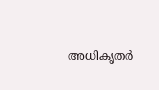അധികൃതർ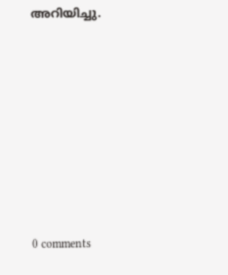അറിയിച്ചു.









0 comments